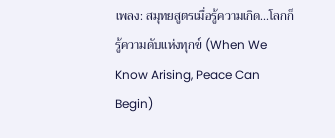เพลง: สมุทยสูตรเมื่อรู้ความเกิด...โลกก็รู้ความดับแห่งทุกข์ (When We Know Arising, Peace Can Begin)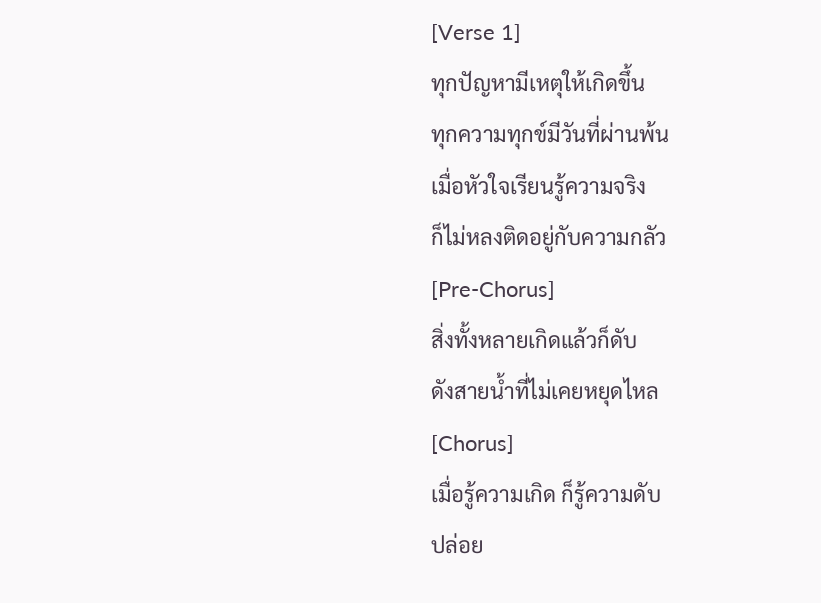[Verse 1]
ทุกปัญหามีเหตุให้เกิดขึ้น
ทุกความทุกข์มีวันที่ผ่านพ้น
เมื่อหัวใจเรียนรู้ความจริง
ก็ไม่หลงติดอยู่กับความกลัว
[Pre-Chorus]
สิ่งทั้งหลายเกิดแล้วก็ดับ
ดังสายน้ำที่ไม่เคยหยุดไหล
[Chorus]
เมื่อรู้ความเกิด ก็รู้ความดับ
ปล่อย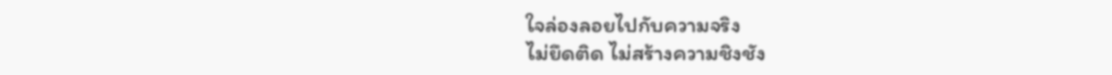ใจล่องลอยไปกับความจริง
ไม่ยึดติด ไม่สร้างความชิงชัง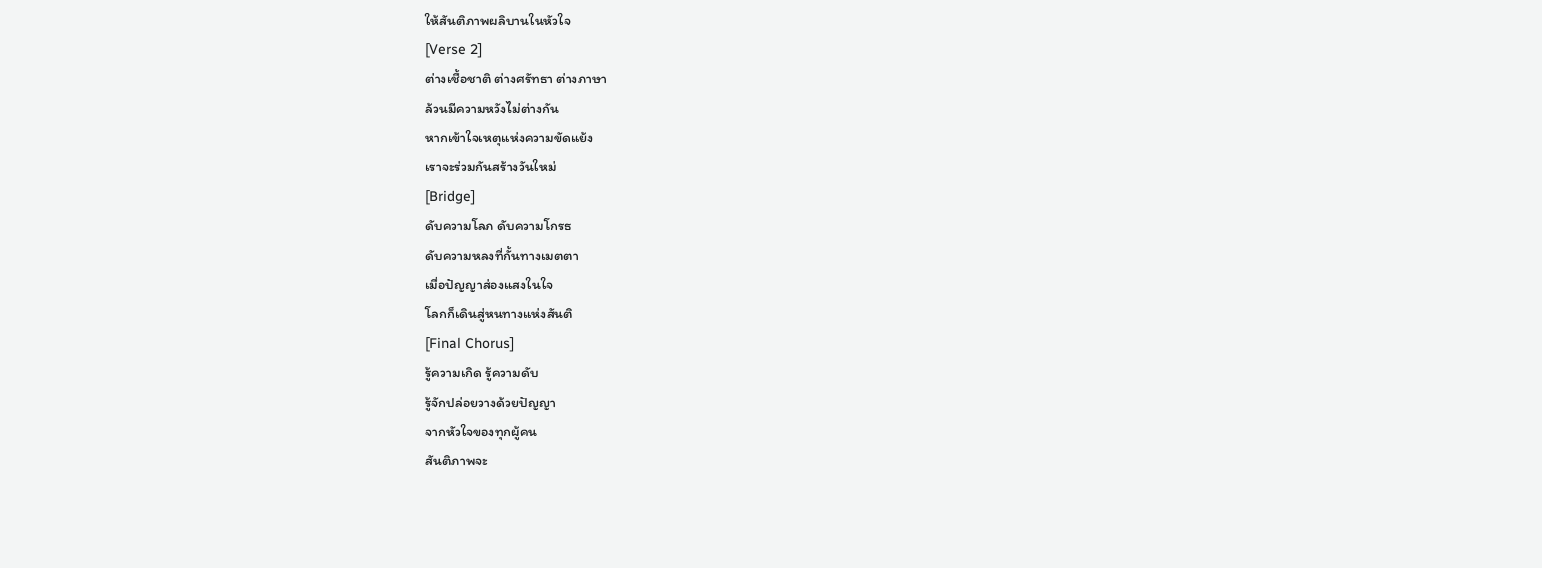ให้สันติภาพผลิบานในหัวใจ
[Verse 2]
ต่างเชื้อชาติ ต่างศรัทธา ต่างภาษา
ล้วนมีความหวังไม่ต่างกัน
หากเข้าใจเหตุแห่งความขัดแย้ง
เราจะร่วมกันสร้างวันใหม่
[Bridge]
ดับความโลภ ดับความโกรธ
ดับความหลงที่กั้นทางเมตตา
เมื่อปัญญาส่องแสงในใจ
โลกก็เดินสู่หนทางแห่งสันติ
[Final Chorus]
รู้ความเกิด รู้ความดับ
รู้จักปล่อยวางด้วยปัญญา
จากหัวใจของทุกผู้คน
สันติภาพจะ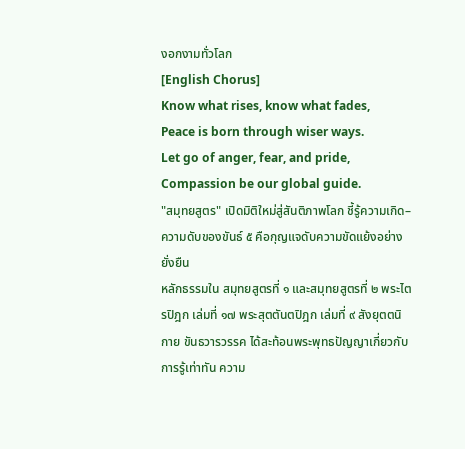งอกงามทั่วโลก
[English Chorus]
Know what rises, know what fades,
Peace is born through wiser ways.
Let go of anger, fear, and pride,
Compassion be our global guide.
"สมุทยสูตร" เปิดมิติใหม่สู่สันติภาพโลก ชี้รู้ความเกิด–ความดับของขันธ์ ๕ คือกุญแจดับความขัดแย้งอย่างยั่งยืน
หลักธรรมใน สมุทยสูตรที่ ๑ และสมุทยสูตรที่ ๒ พระไตรปิฎก เล่มที่ ๑๗ พระสุตตันตปิฎก เล่มที่ ๙ สังยุตตนิกาย ขันธวารวรรค ได้สะท้อนพระพุทธปัญญาเกี่ยวกับการรู้เท่าทัน ความ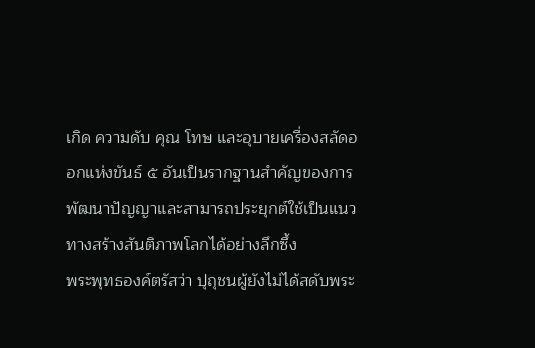เกิด ความดับ คุณ โทษ และอุบายเครื่องสลัดออกแห่งขันธ์ ๕ อันเป็นรากฐานสำคัญของการพัฒนาปัญญาและสามารถประยุกต์ใช้เป็นแนวทางสร้างสันติภาพโลกได้อย่างลึกซึ้ง
พระพุทธองค์ตรัสว่า ปุถุชนผู้ยังไม่ได้สดับพระ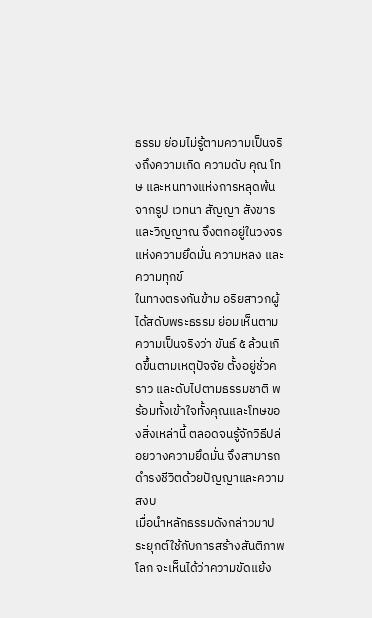ธรรม ย่อมไม่รู้ตามความเป็นจริงถึงความเกิด ความดับ คุณ โทษ และหนทางแห่งการหลุดพ้นจากรูป เวทนา สัญญา สังขาร และวิญญาณ จึงตกอยู่ในวงจรแห่งความยึดมั่น ความหลง และความทุกข์
ในทางตรงกันข้าม อริยสาวกผู้ได้สดับพระธรรม ย่อมเห็นตามความเป็นจริงว่า ขันธ์ ๕ ล้วนเกิดขึ้นตามเหตุปัจจัย ตั้งอยู่ชั่วคราว และดับไปตามธรรมชาติ พร้อมทั้งเข้าใจทั้งคุณและโทษของสิ่งเหล่านี้ ตลอดจนรู้จักวิธีปล่อยวางความยึดมั่น จึงสามารถดำรงชีวิตด้วยปัญญาและความสงบ
เมื่อนำหลักธรรมดังกล่าวมาประยุกต์ใช้กับการสร้างสันติภาพโลก จะเห็นได้ว่าความขัดแย้ง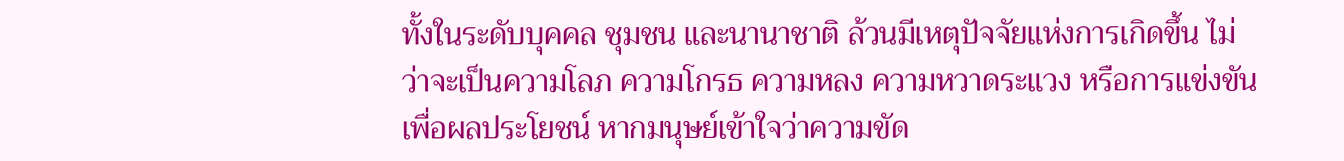ทั้งในระดับบุคคล ชุมชน และนานาชาติ ล้วนมีเหตุปัจจัยแห่งการเกิดขึ้น ไม่ว่าจะเป็นความโลภ ความโกรธ ความหลง ความหวาดระแวง หรือการแข่งขันเพื่อผลประโยชน์ หากมนุษย์เข้าใจว่าความขัด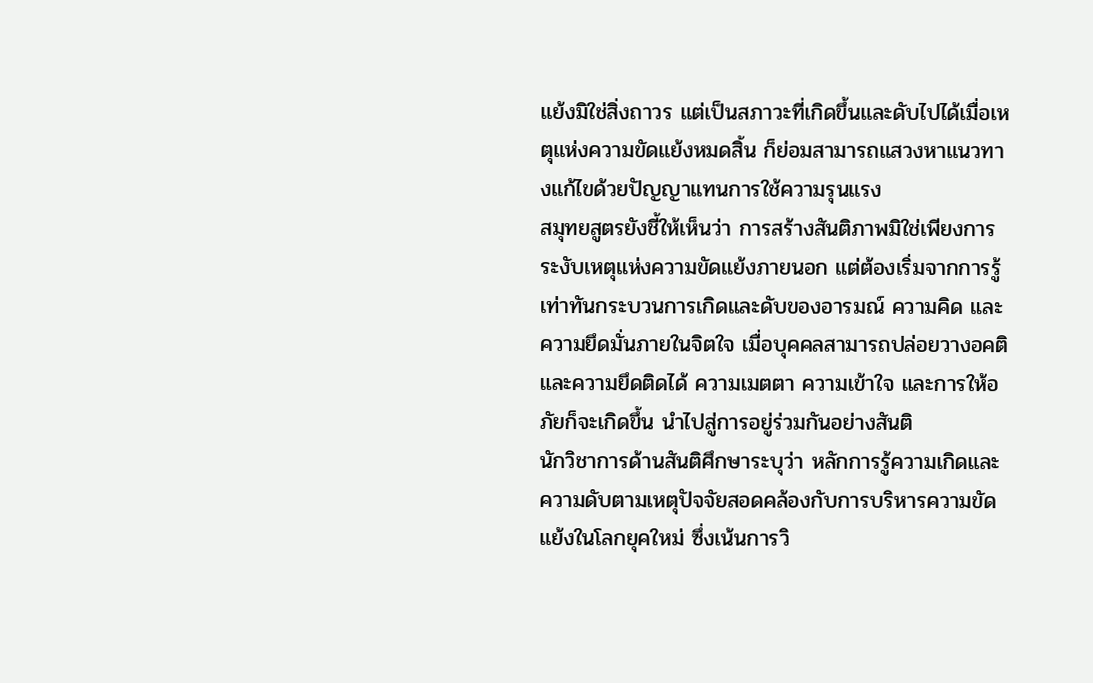แย้งมิใช่สิ่งถาวร แต่เป็นสภาวะที่เกิดขึ้นและดับไปได้เมื่อเหตุแห่งความขัดแย้งหมดสิ้น ก็ย่อมสามารถแสวงหาแนวทางแก้ไขด้วยปัญญาแทนการใช้ความรุนแรง
สมุทยสูตรยังชี้ให้เห็นว่า การสร้างสันติภาพมิใช่เพียงการระงับเหตุแห่งความขัดแย้งภายนอก แต่ต้องเริ่มจากการรู้เท่าทันกระบวนการเกิดและดับของอารมณ์ ความคิด และความยึดมั่นภายในจิตใจ เมื่อบุคคลสามารถปล่อยวางอคติและความยึดติดได้ ความเมตตา ความเข้าใจ และการให้อภัยก็จะเกิดขึ้น นำไปสู่การอยู่ร่วมกันอย่างสันติ
นักวิชาการด้านสันติศึกษาระบุว่า หลักการรู้ความเกิดและความดับตามเหตุปัจจัยสอดคล้องกับการบริหารความขัดแย้งในโลกยุคใหม่ ซึ่งเน้นการวิ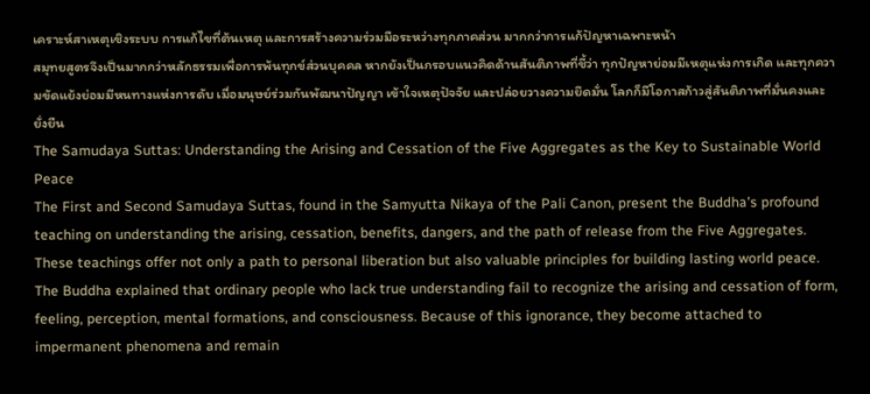เคราะห์สาเหตุเชิงระบบ การแก้ไขที่ต้นเหตุ และการสร้างความร่วมมือระหว่างทุกภาคส่วน มากกว่าการแก้ปัญหาเฉพาะหน้า
สมุทยสูตรจึงเป็นมากกว่าหลักธรรมเพื่อการพ้นทุกข์ส่วนบุคคล หากยังเป็นกรอบแนวคิดด้านสันติภาพที่ชี้ว่า ทุกปัญหาย่อมมีเหตุแห่งการเกิด และทุกความขัดแย้งย่อมมีหนทางแห่งการดับ เมื่อมนุษย์ร่วมกันพัฒนาปัญญา เข้าใจเหตุปัจจัย และปล่อยวางความยึดมั่น โลกก็มีโอกาสก้าวสู่สันติภาพที่มั่นคงและยั่งยืน
The Samudaya Suttas: Understanding the Arising and Cessation of the Five Aggregates as the Key to Sustainable World Peace
The First and Second Samudaya Suttas, found in the Samyutta Nikaya of the Pali Canon, present the Buddha's profound teaching on understanding the arising, cessation, benefits, dangers, and the path of release from the Five Aggregates. These teachings offer not only a path to personal liberation but also valuable principles for building lasting world peace.
The Buddha explained that ordinary people who lack true understanding fail to recognize the arising and cessation of form, feeling, perception, mental formations, and consciousness. Because of this ignorance, they become attached to impermanent phenomena and remain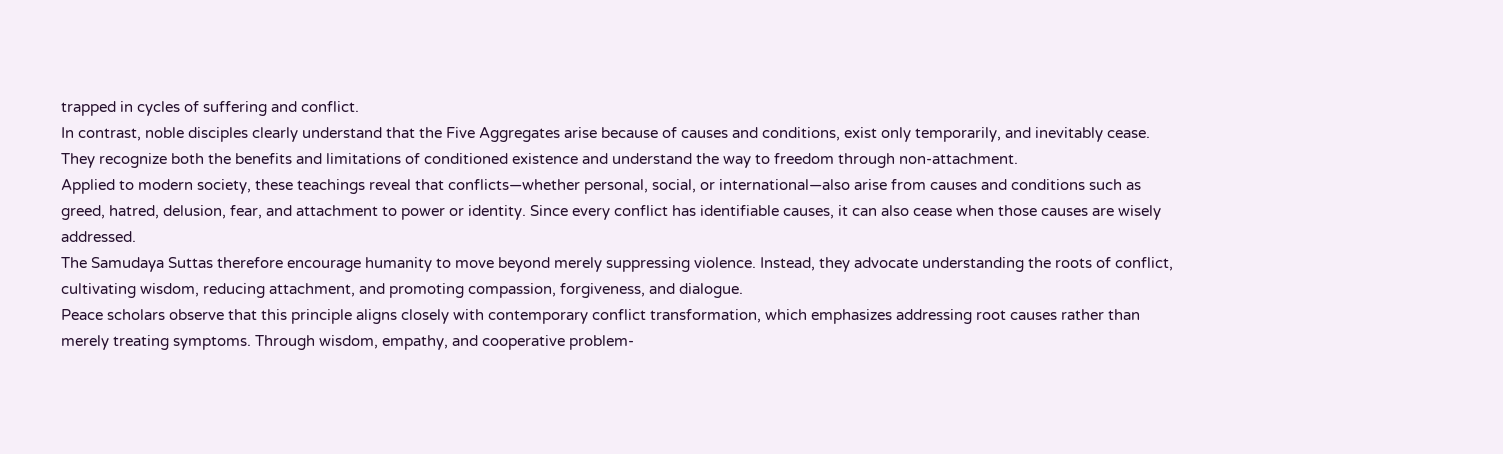trapped in cycles of suffering and conflict.
In contrast, noble disciples clearly understand that the Five Aggregates arise because of causes and conditions, exist only temporarily, and inevitably cease. They recognize both the benefits and limitations of conditioned existence and understand the way to freedom through non-attachment.
Applied to modern society, these teachings reveal that conflicts—whether personal, social, or international—also arise from causes and conditions such as greed, hatred, delusion, fear, and attachment to power or identity. Since every conflict has identifiable causes, it can also cease when those causes are wisely addressed.
The Samudaya Suttas therefore encourage humanity to move beyond merely suppressing violence. Instead, they advocate understanding the roots of conflict, cultivating wisdom, reducing attachment, and promoting compassion, forgiveness, and dialogue.
Peace scholars observe that this principle aligns closely with contemporary conflict transformation, which emphasizes addressing root causes rather than merely treating symptoms. Through wisdom, empathy, and cooperative problem-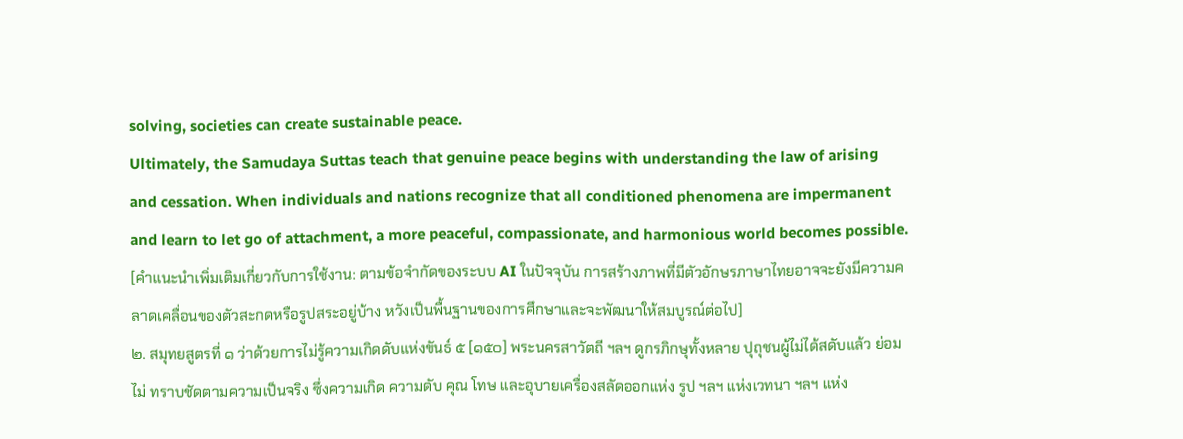solving, societies can create sustainable peace.
Ultimately, the Samudaya Suttas teach that genuine peace begins with understanding the law of arising and cessation. When individuals and nations recognize that all conditioned phenomena are impermanent and learn to let go of attachment, a more peaceful, compassionate, and harmonious world becomes possible.
[คำแนะนำเพิ่มเติมเกี่ยวกับการใช้งาน: ตามข้อจำกัดของระบบ AI ในปัจจุบัน การสร้างภาพที่มีตัวอักษรภาษาไทยอาจจะยังมีความคลาดเคลื่อนของตัวสะกดหรือรูปสระอยู่บ้าง หวังเป็นพื้นฐานของการศึกษาและจะพัฒนาให้สมบูรณ์ต่อไป]
๒. สมุทยสูตรที่ ๑ ว่าด้วยการไม่รู้ความเกิดดับแห่งขันธ์ ๕ [๑๕๐] พระนครสาวัตถี ฯลฯ ดูกรภิกษุทั้งหลาย ปุถุชนผู้ไม่ได้สดับแล้ว ย่อมไม่ ทราบชัดตามความเป็นจริง ซึ่งความเกิด ความดับ คุณ โทษ และอุบายเครื่องสลัดออกแห่ง รูป ฯลฯ แห่งเวทนา ฯลฯ แห่ง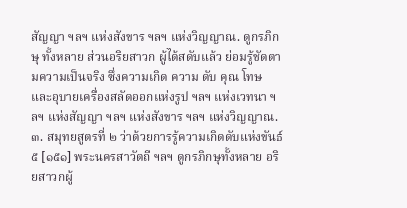สัญญา ฯลฯ แห่งสังขาร ฯลฯ แห่งวิญญาณ. ดูกรภิกษุ ทั้งหลาย ส่วนอริยสาวก ผู้ได้สดับแล้ว ย่อมรู้ชัดตามความเป็นจริง ซึ่งความเกิด ความ ดับ คุณ โทษ และอุบายเครื่องสลัดออกแห่งรูป ฯลฯ แห่งเวทนา ฯลฯ แห่งสัญญา ฯลฯ แห่งสังขาร ฯลฯ แห่งวิญญาณ.๓. สมุทยสูตรที่ ๒ ว่าด้วยการรู้ความเกิดดับแห่งขันธ์ ๕ [๑๕๑] พระนครสาวัตถี ฯลฯ ดูกรภิกษุทั้งหลาย อริยสาวกผู้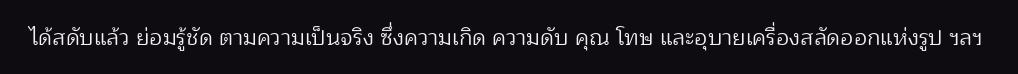ได้สดับแล้ว ย่อมรู้ชัด ตามความเป็นจริง ซึ่งความเกิด ความดับ คุณ โทษ และอุบายเครื่องสลัดออกแห่งรูป ฯลฯ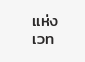แห่งเวท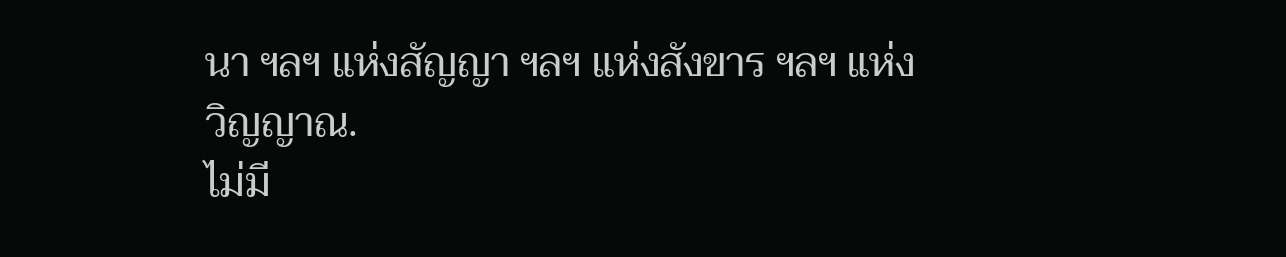นา ฯลฯ แห่งสัญญา ฯลฯ แห่งสังขาร ฯลฯ แห่งวิญญาณ.
ไม่มี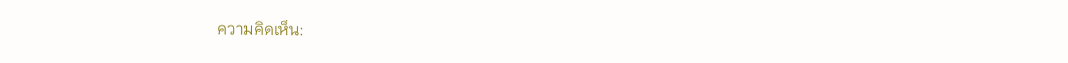ความคิดเห็น: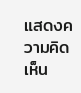แสดงความคิดเห็น